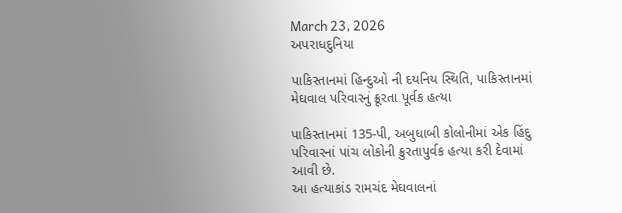March 23, 2026
અપરાધદુનિયા

પાકિસ્તાનમાં હિન્દુઓ ની દયનિય સ્થિતિ, પાકિસ્તાનમાં મેઘવાલ પરિવારનું ક્રૂરતા પૂર્વક હત્યા

પાકિસ્તાનમાં 135-પી, અબુધાબી કોલોનીમાં એક હિંદુ પરિવારનાં પાંચ લોકોની ક્રુરતાપુર્વક હત્યા કરી દેવામાં આવી છે.
આ હત્યાકાંડ રામચંદ મેઘવાલનાં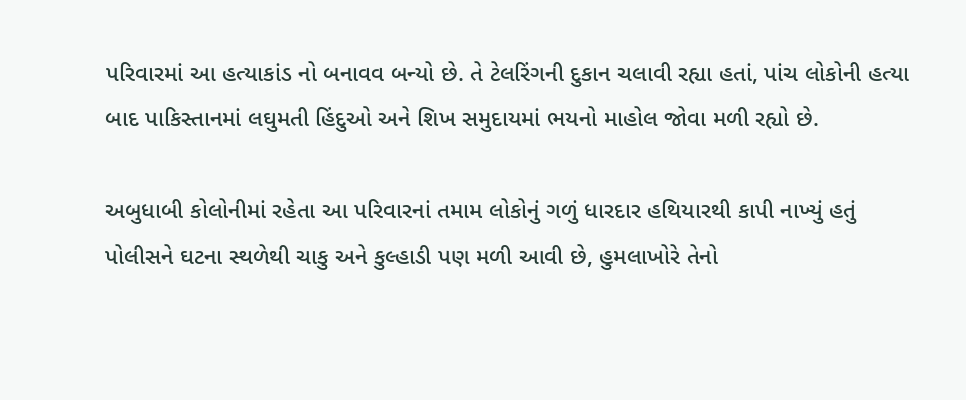પરિવારમાં આ હત્યાકાંડ નો બનાવવ બન્યો છે. તે ટેલરિંગની દુકાન ચલાવી રહ્યા હતાં, પાંચ લોકોની હત્યા બાદ પાકિસ્તાનમાં લઘુમતી હિંદુઓ અને શિખ સમુદાયમાં ભયનો માહોલ જોવા મળી રહ્યો છે.

અબુધાબી કોલોનીમાં રહેતા આ પરિવારનાં તમામ લોકોનું ગળું ધારદાર હથિયારથી કાપી નાખ્યું હતું પોલીસને ઘટના સ્થળેથી ચાકુ અને કુલ્હાડી પણ મળી આવી છે, હુમલાખોરે તેનો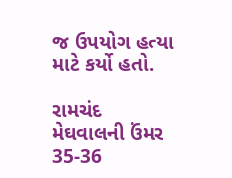જ ઉપયોગ હત્યા માટે કર્યો હતો.

રામચંદ મેઘવાલની ઉંમર 35-36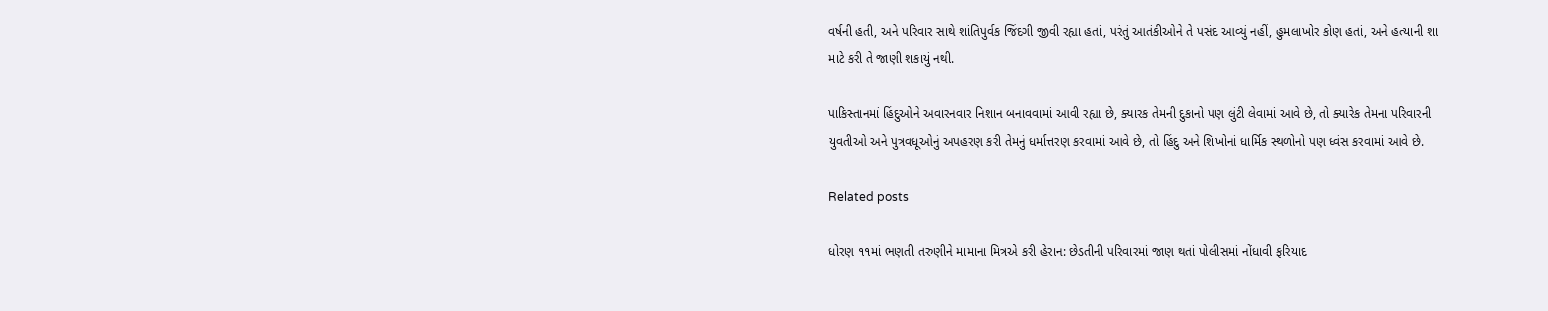વર્ષની હતી, અને પરિવાર સાથે શાંતિપુર્વક જિંદગી જીવી રહ્યા હતાં, પરંતું આતંકીઓને તે પસંદ આવ્યું નહીં, હુમલાખોર કોણ હતાં, અને હત્યાની શા માટે કરી તે જાણી શકાયું નથી.

પાકિસ્તાનમાં હિંદુઓને અવારનવાર નિશાન બનાવવામાં આવી રહ્યા છે, ક્યારક તેમની દુકાનો પણ લુંટી લેવામાં આવે છે, તો ક્યારેક તેમના પરિવારની યુવતીઓ અને પુત્રવધૂઓનું અપહરણ કરી તેમનું ધર્માત્તરણ કરવામાં આવે છે, તો હિંદુ અને શિખોનાં ધાર્મિક સ્થળોનો પણ ધ્વંસ કરવામાં આવે છે.

Related posts

ધોરણ ૧૧માં ભણતી તરુણીને મામાના મિત્રએ કરી હેરાન: છેડતીની પરિવારમાં જાણ થતાં પોલીસમાં નોંધાવી ફરિયાદ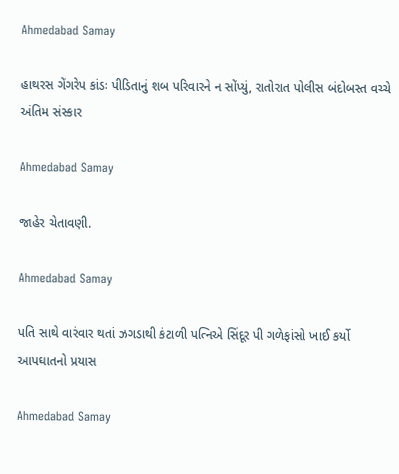Ahmedabad Samay

હાથરસ ગેંગરેપ કાંડઃ પીડિતાનું શબ પરિવારને ન સોંપ્યું, રાતોરાત પોલીસ બંદોબસ્ત વચ્ચે અંતિમ સંસ્કાર

Ahmedabad Samay

જાહેર ચેતાવણી.

Ahmedabad Samay

પતિ સાથે વારંવાર થતાં ઝગડાથી કંટાળી પત્નિએ સિંદૂર પી ગળેફાંસો ખાઈ કર્યો આપઘાતનો પ્રયાસ

Ahmedabad Samay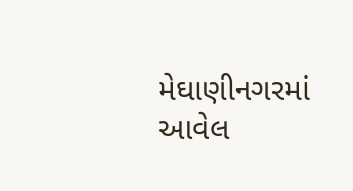મેઘાણીનગરમાં આવેલ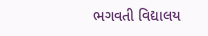ભગવતી વિદ્યાલય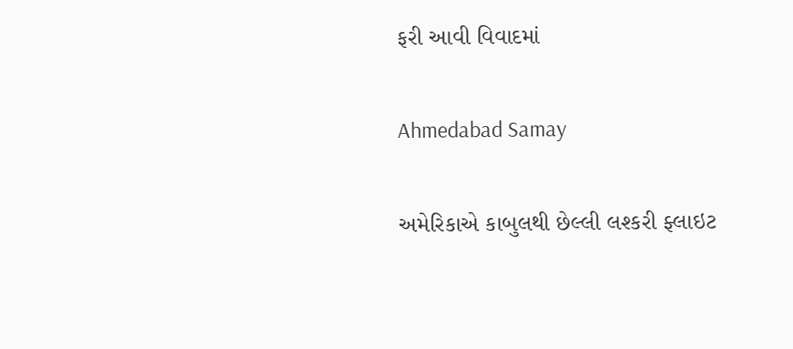ફરી આવી વિવાદમાં

Ahmedabad Samay

અમેરિકાએ કાબુલથી છેલ્લી લશ્કરી ફ્લાઇટ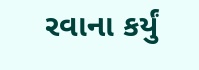રવાના કર્યું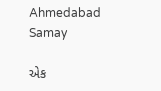Ahmedabad Samay

એક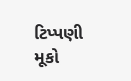ટિપ્પણી મૂકો